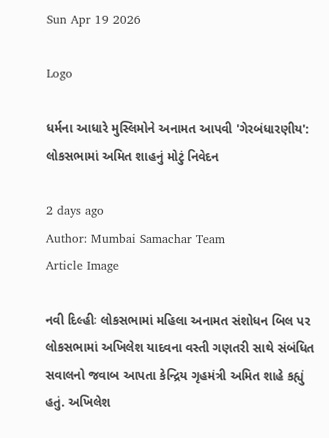Sun Apr 19 2026

Logo

ધર્મના આધારે મુસ્લિમોને અનામત આપવી 'ગેરબંધારણીય': લોકસભામાં અમિત શાહનું મોટું નિવેદન

2 days ago
Author: Mumbai Samachar Team
Article Image

નવી દિલ્હીઃ લોકસભામાં મહિલા અનામત સંશોધન બિલ પર લોકસભામાં અખિલેશ યાદવના વસ્તી ગણતરી સાથે સંબંધિત સવાલનો જવાબ આપતા કેન્દ્રિય ગૃહમંત્રી અમિત શાહે કહ્યું હતું. અખિલેશ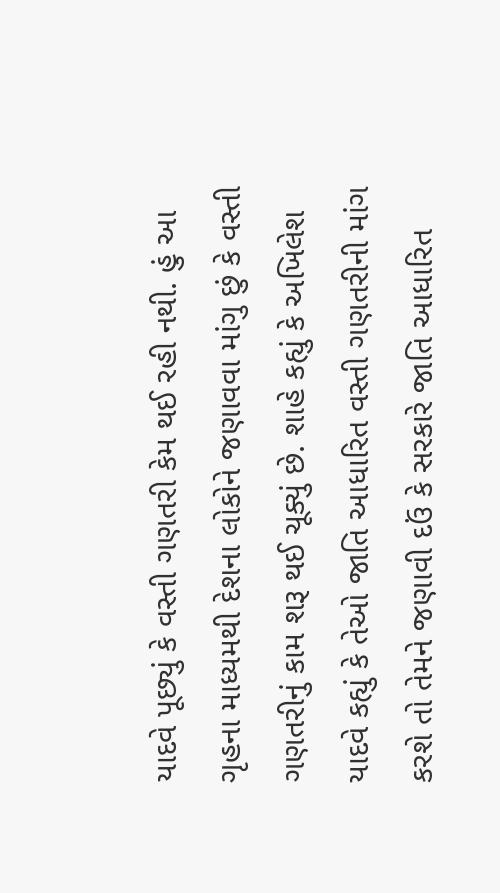યાદવે પૂછ્યું કે વસ્તી ગણતરી કેમ થઈ રહી નથી. હું આ ગૃહના માધ્યમથી દેશના લોકોને જણાવવા માંગુ છું કે વસ્તી ગણતરીનું કામ શરૂ થઈ ચૂક્યું છે. શાહે કહ્યું કે અખિલેશ યાદવે કહ્યું કે તેઓ જાતિ આધારિત વસ્તી ગણતરીની માંગ કરશે તો તેમને જણાવી દઉં કે સરકારે જાતિ આધારિત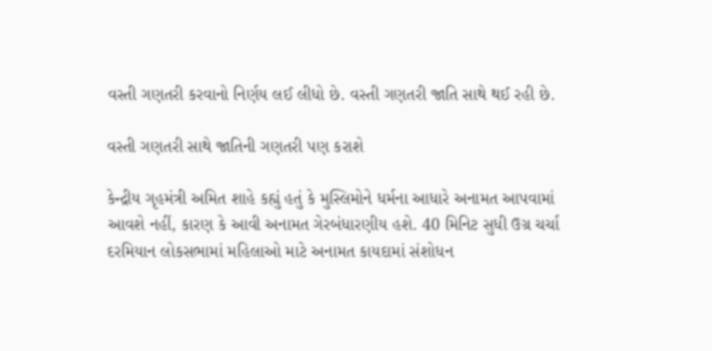વસ્તી ગણતરી કરવાનો નિર્ણય લઈ લીધો છે. વસ્તી ગણતરી જાતિ સાથે થઈ રહી છે.

વસ્તી ગણતરી સાથે જાતિની ગણતરી પણ કરાશે

કેન્દ્રીય ગૃહમંત્રી અમિત શાહે કહ્યું હતું કે મુસ્લિમોને ધર્મના આધારે અનામત આપવામાં આવશે નહીં, કારણ કે આવી અનામત ગેરબંધારણીય હશે. 40 મિનિટ સુધી ઉગ્ર ચર્ચા દરમિયાન લોકસભામાં મહિલાઓ માટે અનામત કાયદામાં સંશોધન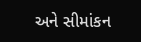અને સીમાંકન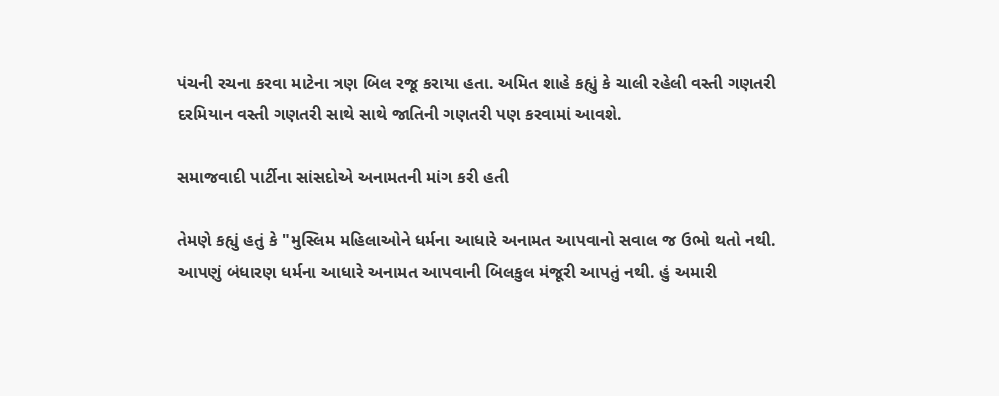પંચની રચના કરવા માટેના ત્રણ બિલ રજૂ કરાયા હતા. અમિત શાહે કહ્યું કે ચાલી રહેલી વસ્તી ગણતરી દરમિયાન વસ્તી ગણતરી સાથે સાથે જાતિની ગણતરી પણ કરવામાં આવશે.

સમાજવાદી પાર્ટીના સાંસદોએ અનામતની માંગ કરી હતી

તેમણે કહ્યું હતું કે "મુસ્લિમ મહિલાઓને ધર્મના આધારે અનામત આપવાનો સવાલ જ ઉભો થતો નથી. આપણું બંધારણ ધર્મના આધારે અનામત આપવાની બિલકુલ મંજૂરી આપતું નથી. હું અમારી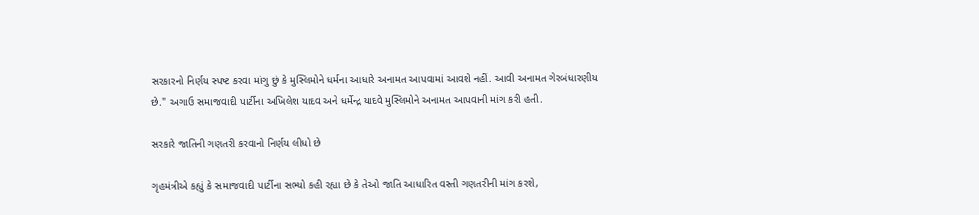સરકારનો નિર્ણય સ્પષ્ટ કરવા માંગુ છું કે મુસ્લિમોને ધર્મના આધારે અનામત આપવામાં આવશે નહીં. આવી અનામત ગેરબંધારણીય છે." અગાઉ સમાજવાદી પાર્ટીના અખિલેશ યાદવ અને ધર્મેન્દ્ર યાદવે મુસ્લિમોને અનામત આપવાની માંગ કરી હતી.

સરકારે જાતિની ગણતરી કરવાનો નિર્ણય લીધો છે

ગૃહમંત્રીએ કહ્યું કે સમાજવાદી પાર્ટીના સભ્યો કહી રહ્યા છે કે તેઓ જાતિ આધારિત વસ્તી ગણતરીની માંગ કરશે,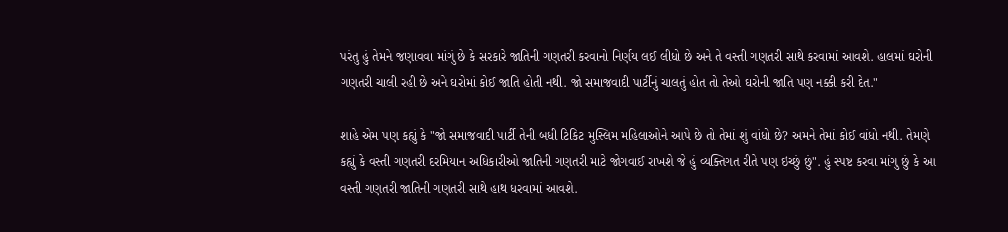પરંતુ હું તેમને જણાવવા માંગું છે કે સરકારે જાતિની ગણતરી કરવાનો નિર્ણય લઈ લીધો છે અને તે વસ્તી ગણતરી સાથે કરવામાં આવશે. હાલમાં ઘરોની ગણતરી ચાલી રહી છે અને ઘરોમાં કોઈ જાતિ હોતી નથી. જો સમાજવાદી પાર્ટીનું ચાલતું હોત તો તેઓ ઘરોની જાતિ પણ નક્કી કરી દેત."

શાહે એમ પણ કહ્યું કે "જો સમાજવાદી પાર્ટી તેની બધી ટિકિટ મુસ્લિમ મહિલાઓને આપે છે તો તેમાં શું વાંધો છે? અમને તેમાં કોઈ વાંધો નથી. તેમણે કહ્યું કે વસ્તી ગણતરી દરમિયાન અધિકારીઓ જાતિની ગણતરી માટે જોગવાઈ રાખશે જે હું વ્યક્તિગત રીતે પણ ઇચ્છું છું". હું સ્પષ્ટ કરવા માંગુ છું કે આ વસ્તી ગણતરી જાતિની ગણતરી સાથે હાથ ધરવામાં આવશે.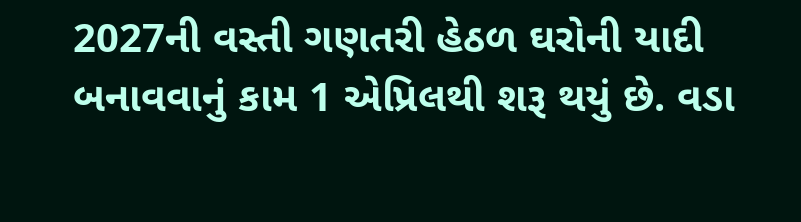2027ની વસ્તી ગણતરી હેઠળ ઘરોની યાદી બનાવવાનું કામ 1 એપ્રિલથી શરૂ થયું છે. વડા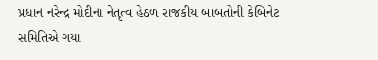પ્રધાન નરેન્દ્ર મોદીના નેતૃત્વ હેઠળ રાજકીય બાબતોની કેબિનેટ સમિતિએ ગયા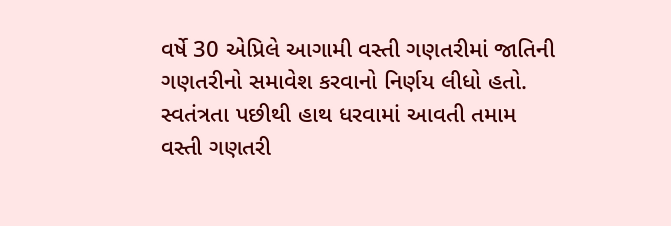વર્ષે 30 એપ્રિલે આગામી વસ્તી ગણતરીમાં જાતિની ગણતરીનો સમાવેશ કરવાનો નિર્ણય લીધો હતો. સ્વતંત્રતા પછીથી હાથ ધરવામાં આવતી તમામ વસ્તી ગણતરી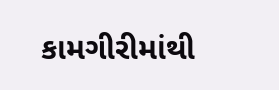કામગીરીમાંથી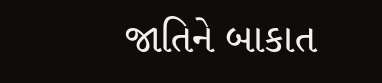જાતિને બાકાત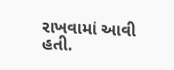રાખવામાં આવી હતી.